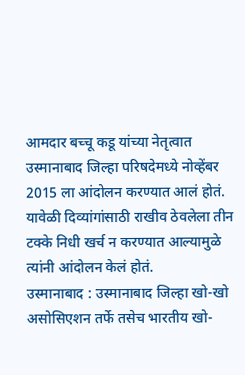आमदार बच्चू कडू यांच्या नेतृत्वात उस्मानाबाद जिल्हा परिषदेमध्ये नोव्हेंबर 2015 ला आंदोलन करण्यात आलं होतं. यावेळी दिव्यांगांसाठी राखीव ठेवलेला तीन टक्के निधी खर्च न करण्यात आल्यामुळे त्यांनी आंदोलन केलं होतं.
उस्मानाबाद : उस्मानाबाद जिल्हा खो-खो असोसिएशन तर्फे तसेच भारतीय खो-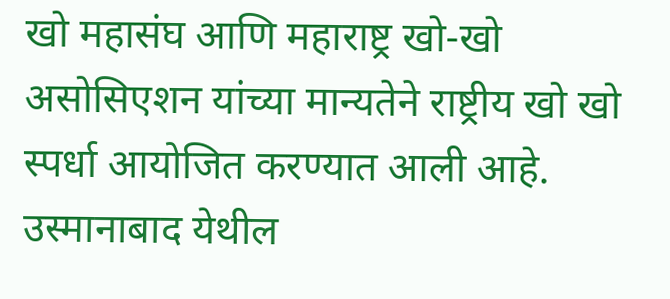खो महासंघ आणि महाराष्ट्र खो-खो असोसिएशन यांच्या मान्यतेने राष्ट्रीय खो खो स्पर्धा आयोजित करण्यात आली आहे. उस्मानाबाद येथील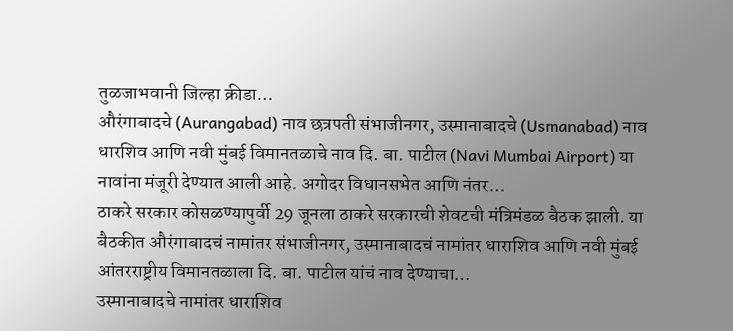तुळजाभवानी जिल्हा क्रीडा…
औरंगाबादचे (Aurangabad) नाव छत्रपती संभाजीनगर, उस्मानाबादचे (Usmanabad) नाव धारशिव आणि नवी मुंबई विमानतळाचे नाव दि. बा. पाटील (Navi Mumbai Airport) या नावांना मंजूरी देण्यात आली आहे. अगोदर विधानसभेत आणि नंतर…
ठाकरे सरकार कोसळण्यापुर्वी 29 जूनला ठाकरे सरकारची शेवटची मंत्रिमंडळ बैठक झाली. या बैठकीत औरंगाबादचं नामांतर संभाजीनगर, उस्मानाबादचं नामांतर धाराशिव आणि नवी मुंबई आंतरराष्ट्रीय विमानतळाला दि. बा. पाटील यांचं नाव देण्याचा…
उस्मानाबादचे नामांतर धाराशिव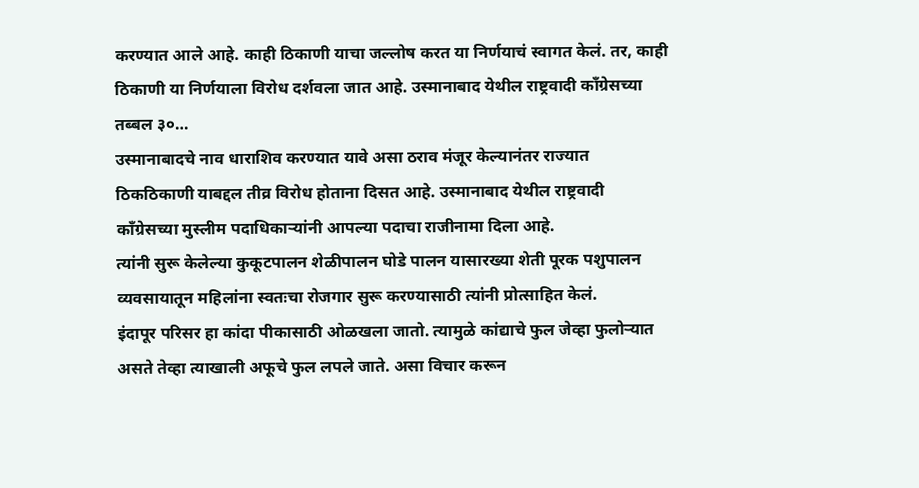करण्यात आले आहे. काही ठिकाणी याचा जल्लोष करत या निर्णयाचं स्वागत केलं. तर, काही ठिकाणी या निर्णयाला विरोध दर्शवला जात आहे. उस्मानाबाद येथील राष्ट्रवादी काँग्रेसच्या तब्बल ३०…
उस्मानाबादचे नाव धाराशिव करण्यात यावे असा ठराव मंजूर केल्यानंतर राज्यात ठिकठिकाणी याबद्दल तीव्र विरोध होताना दिसत आहे. उस्मानाबाद येथील राष्ट्रवादी काँग्रेसच्या मुस्लीम पदाधिकाऱ्यांनी आपल्या पदाचा राजीनामा दिला आहे.
त्यांनी सुरू केलेल्या कुकूटपालन शेळीपालन घोडे पालन यासारख्या शेती पूरक पशुपालन व्यवसायातून महिलांना स्वतःचा रोजगार सुरू करण्यासाठी त्यांनी प्रोत्साहित केलं.
इंदापूर परिसर हा कांदा पीकासाठी ओळखला जातो. त्यामुळे कांद्याचे फुल जेव्हा फुलोऱ्यात असते तेव्हा त्याखाली अफूचे फुल लपले जाते. असा विचार करून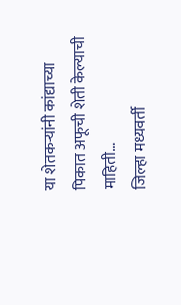या शेतकऱ्यांनी कांद्याच्या पिकात अफूची शेती केल्याची माहिती…
जिल्हा मध्यवर्ती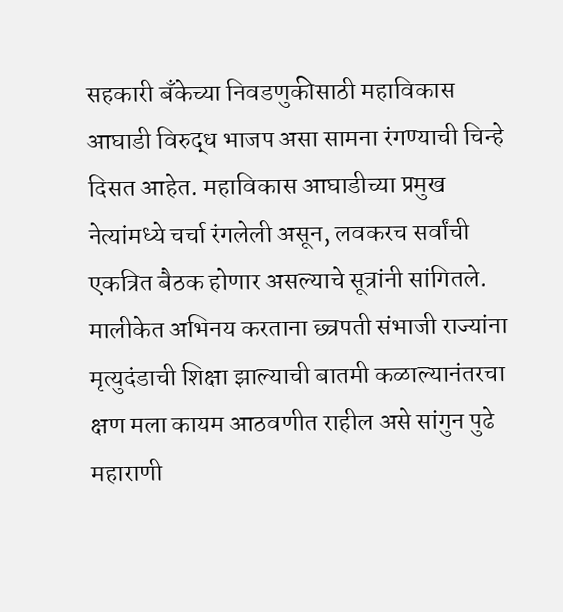सहकारी बँकेच्या निवडणुकीसाठी महाविकास आघाडी विरुद्ध भाजप असा सामना रंगण्याची चिन्हे दिसत आहेत. महाविकास आघाडीच्या प्रमुख नेत्यांमध्ये चर्चा रंगलेली असून, लवकरच सर्वांची एकत्रित बैठक होणार असल्याचे सूत्रांनी सांगितले.
मालीकेत अभिनय करताना छ्त्रपती संभाजी राज्यांना मृत्युदंडाची शिक्षा झाल्याची बातमी कळाल्यानंतरचा क्षण मला कायम आठवणीत राहील असे सांगुन पुढे महाराणी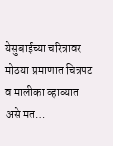येसुबाईच्या चरित्रावर मोठया प्रमाणात चित्रपट व मालीका व्हाव्यात असे मत…